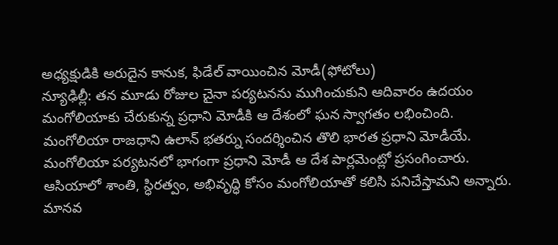అధ్యక్షుడికి అరుదైన కానుక, ఫిడేల్ వాయించిన మోడీ(ఫోటోలు)
న్యూఢిల్లీ: తన మూడు రోజుల చైనా పర్యటనను ముగించుకుని ఆదివారం ఉదయం మంగోలియాకు చేరుకున్న ప్రధాని మోడీకి ఆ దేశంలో ఘన స్వాగతం లభించింది. మంగోలియా రాజధాని ఉలాన్ భతర్ను సందర్శించిన తొలి భారత ప్రధాని మోడీయే. మంగోలియా పర్యటనలో భాగంగా ప్రధాని మోడీ ఆ దేశ పార్లమెంట్లో ప్రసంగించారు.
ఆసియాలో శాంతి, స్ధిరత్వం, అభివృద్ధి కోసం మంగోలియాతో కలిసి పనిచేస్తామని అన్నారు. మానవ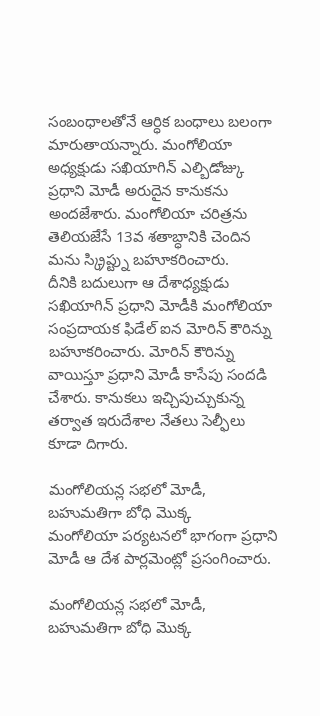సంబంధాలతోనే ఆర్ధిక బంధాలు బలంగా మారుతాయన్నారు. మంగోలియా అధ్యక్షుడు సఖియాగిన్ ఎల్బిడోజ్కు ప్రధాని మోడీ అరుదైన కానుకను అందజేశారు. మంగోలియా చరిత్రను తెలియజేసే 13వ శతాబ్ధానికి చెందిన మను స్క్రిప్ట్ను బహూకరించారు.
దీనికి బదులుగా ఆ దేశాధ్యక్షుడు సఖియాగిన్ ప్రధాని మోడీకి మంగోలియా సంప్రదాయక ఫిడేల్ ఐన మోరిన్ కౌరిన్ను బహూకరించారు. మోరిన్ కౌరిన్ను వాయిస్తూ ప్రధాని మోడీ కాసేపు సందడి చేశారు. కానుకలు ఇచ్చిపుచ్చుకున్న తర్వాత ఇరుదేశాల నేతలు సెల్ఫీలు కూడా దిగారు.

మంగోలియన్ల సభలో మోడీ, బహుమతిగా బోధి మొక్క
మంగోలియా పర్యటనలో భాగంగా ప్రధాని మోడీ ఆ దేశ పార్లమెంట్లో ప్రసంగించారు.

మంగోలియన్ల సభలో మోడీ, బహుమతిగా బోధి మొక్క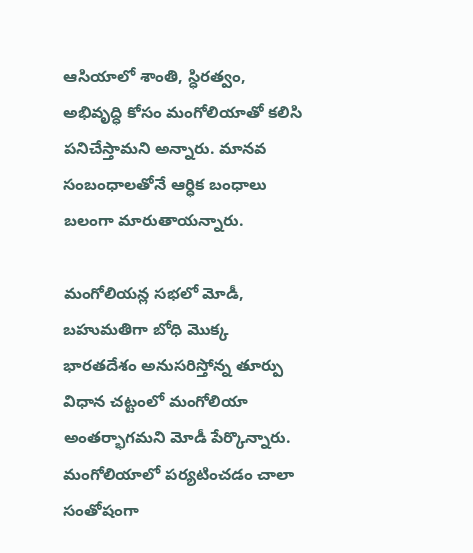ఆసియాలో శాంతి, స్ధిరత్వం, అభివృద్ధి కోసం మంగోలియాతో కలిసి పనిచేస్తామని అన్నారు. మానవ సంబంధాలతోనే ఆర్ధిక బంధాలు బలంగా మారుతాయన్నారు.

మంగోలియన్ల సభలో మోడీ, బహుమతిగా బోధి మొక్క
భారతదేశం అనుసరిస్తోన్న తూర్పు విధాన చట్టంలో మంగోలియా అంతర్భాగమని మోడీ పేర్కొన్నారు. మంగోలియాలో పర్యటించడం చాలా సంతోషంగా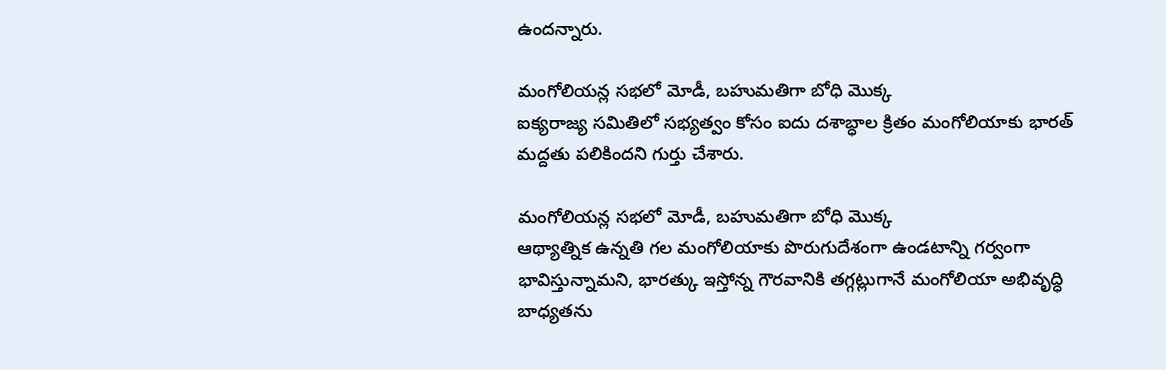ఉందన్నారు.

మంగోలియన్ల సభలో మోడీ, బహుమతిగా బోధి మొక్క
ఐక్యరాజ్య సమితిలో సభ్యత్వం కోసం ఐదు దశాబ్ధాల క్రితం మంగోలియాకు భారత్ మద్దతు పలికిందని గుర్తు చేశారు.

మంగోలియన్ల సభలో మోడీ, బహుమతిగా బోధి మొక్క
ఆథ్యాత్నిక ఉన్నతి గల మంగోలియాకు పొరుగుదేశంగా ఉండటాన్ని గర్వంగా భావిస్తున్నామని, భారత్కు ఇస్తోన్న గౌరవానికి తగ్గట్లుగానే మంగోలియా అభివృద్ధి బాధ్యతను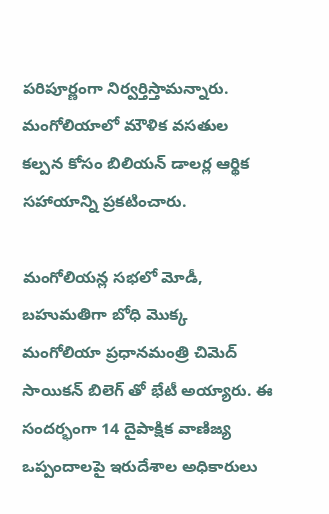పరిపూర్ణంగా నిర్వర్తిస్తామన్నారు. మంగోలియాలో మౌళిక వసతుల కల్పన కోసం బిలియన్ డాలర్ల ఆర్థిక సహాయాన్ని ప్రకటించారు.

మంగోలియన్ల సభలో మోడీ, బహుమతిగా బోధి మొక్క
మంగోలియా ప్రధానమంత్రి చిమెద్ సాయికన్ బిలెగ్ తో భేటీ అయ్యారు. ఈ సందర్భంగా 14 దైపాక్షిక వాణిజ్య ఒప్పందాలపై ఇరుదేశాల అధికారులు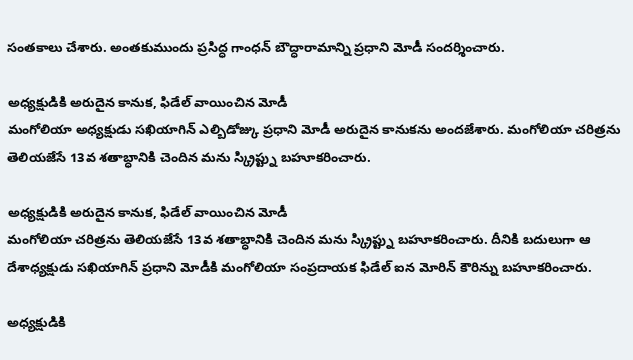సంతకాలు చేశారు. అంతకుముందు ప్రసిద్ధ గాంధన్ బౌద్ధారామాన్ని ప్రధాని మోడీ సందర్శించారు.

అధ్యక్షుడికి అరుదైన కానుక, ఫిడేల్ వాయించిన మోడీ
మంగోలియా అధ్యక్షుడు సఖియాగిన్ ఎల్బిడోజ్కు ప్రధాని మోడీ అరుదైన కానుకను అందజేశారు. మంగోలియా చరిత్రను తెలియజేసే 13వ శతాబ్ధానికి చెందిన మను స్క్రిప్ట్ను బహూకరించారు.

అధ్యక్షుడికి అరుదైన కానుక, ఫిడేల్ వాయించిన మోడీ
మంగోలియా చరిత్రను తెలియజేసే 13వ శతాబ్ధానికి చెందిన మను స్క్రిప్ట్ను బహూకరించారు. దీనికి బదులుగా ఆ దేశాధ్యక్షుడు సఖియాగిన్ ప్రధాని మోడీకి మంగోలియా సంప్రదాయక ఫిడేల్ ఐన మోరిన్ కౌరిన్ను బహూకరించారు.

అధ్యక్షుడికి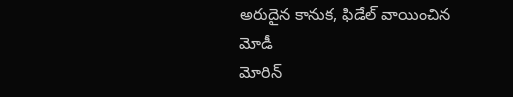అరుదైన కానుక, ఫిడేల్ వాయించిన మోడీ
మోరిన్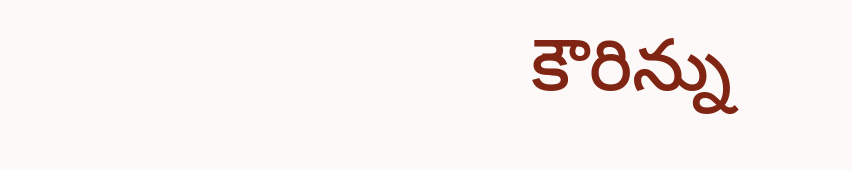కౌరిన్ను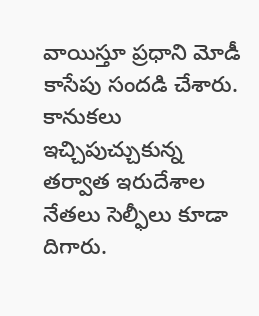వాయిస్తూ ప్రధాని మోడీ కాసేపు సందడి చేశారు. కానుకలు ఇచ్చిపుచ్చుకున్న తర్వాత ఇరుదేశాల నేతలు సెల్ఫీలు కూడా దిగారు.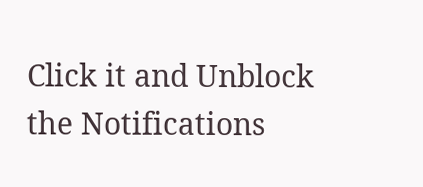Click it and Unblock the Notifications